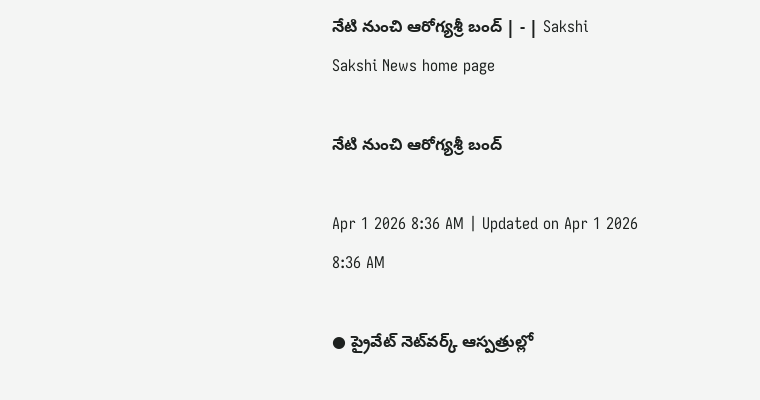నేటి నుంచి ఆరోగ్యశ్రీ బంద్‌ | - | Sakshi
Sakshi News home page

నేటి నుంచి ఆరోగ్యశ్రీ బంద్‌

Apr 1 2026 8:36 AM | Updated on Apr 1 2026 8:36 AM

● ప్రైవేట్‌ నెట్‌వర్క్‌ ఆస్పత్రుల్లో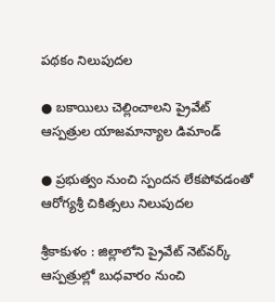పథకం నిలుపుదల

● బకాయిలు చెల్లించాలని ప్రైవేట్‌ ఆస్పత్రుల యాజమాన్యాల డిమాండ్‌

● ప్రభుత్వం నుంచి స్పందన లేకపోవడంతో ఆరోగ్యశ్రీ చికిత్సలు నిలుపుదల

శ్రీకాకుళం : జిల్లాలోని ప్రైవేట్‌ నెట్‌వర్క్‌ ఆస్పత్రుల్లో బుధవారం నుంచి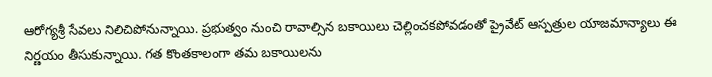ఆరోగ్యశ్రీ సేవలు నిలిచిపోనున్నాయి. ప్రభుత్వం నుంచి రావాల్సిన బకాయిలు చెల్లించకపోవడంతో ప్రైవేట్‌ ఆస్పత్రుల యాజమాన్యాలు ఈ నిర్ణయం తీసుకున్నాయి. గత కొంతకాలంగా తమ బకాయిలను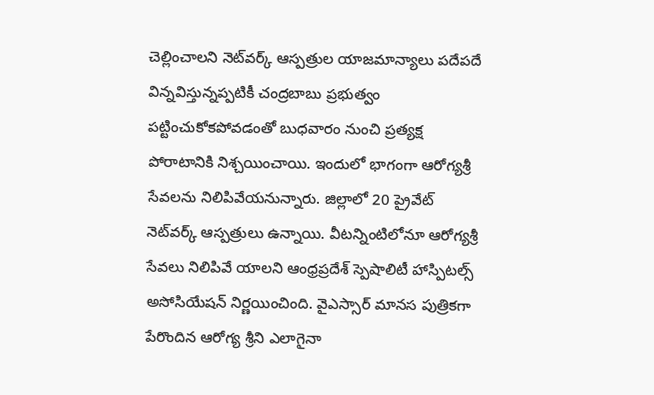చెల్లించాలని నెట్‌వర్క్‌ ఆస్పత్రుల యాజమాన్యాలు పదేపదే విన్నవిస్తున్నప్పటికీ చంద్రబాబు ప్రభుత్వం పట్టించుకోకపోవడంతో బుధవారం నుంచి ప్రత్యక్ష పోరాటానికి నిశ్చయించాయి. ఇందులో భాగంగా ఆరోగ్యశ్రీ సేవలను నిలిపివేయనున్నారు. జిల్లాలో 20 ప్రైవేట్‌ నెట్‌వర్క్‌ ఆస్పత్రులు ఉన్నాయి. వీటన్నింటిలోనూ ఆరోగ్యశ్రీ సేవలు నిలిపివే యాలని ఆంధ్రప్రదేశ్‌ స్పెషాలిటీ హాస్పిటల్స్‌ అసోసియేషన్‌ నిర్ణయించింది. వైఎస్సార్‌ మానస పుత్రికగా పేరొందిన ఆరోగ్య శ్రీని ఎలాగైనా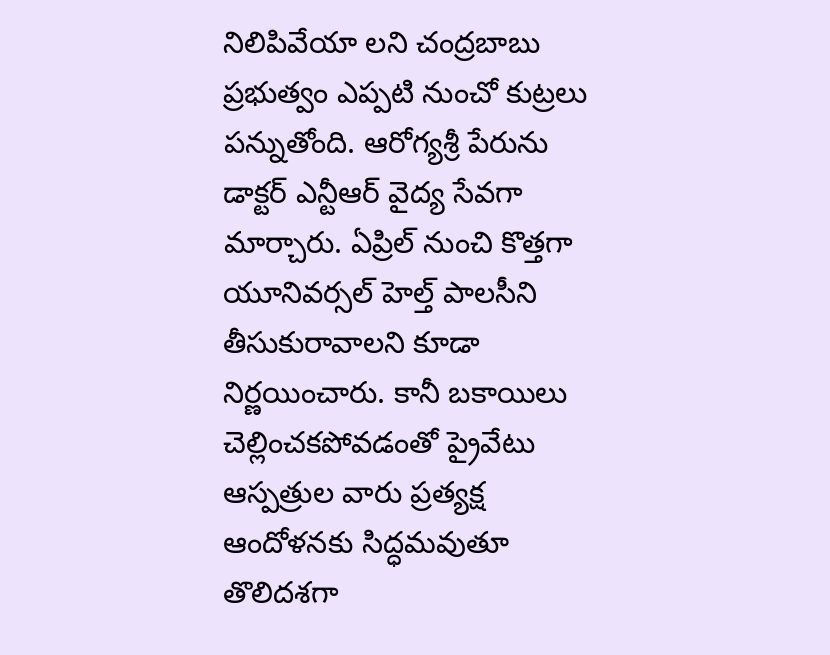నిలిపివేయా లని చంద్రబాబు ప్రభుత్వం ఎప్పటి నుంచో కుట్రలు పన్నుతోంది. ఆరోగ్యశ్రీ పేరును డాక్టర్‌ ఎన్టీఆర్‌ వైద్య సేవగా మార్చారు. ఏప్రిల్‌ నుంచి కొత్తగా యూనివర్సల్‌ హెల్త్‌ పాలసీని తీసుకురావాలని కూడా నిర్ణయించారు. కానీ బకాయిలు చెల్లించకపోవడంతో ప్రైవేటు ఆస్పత్రుల వారు ప్రత్యక్ష ఆందోళనకు సిద్ధమవుతూ తొలిదశగా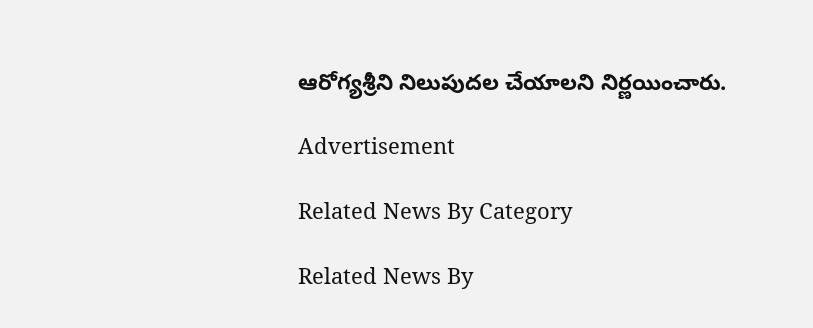ఆరోగ్యశ్రీని నిలుపుదల చేయాలని నిర్ణయించారు.

Advertisement

Related News By Category

Related News By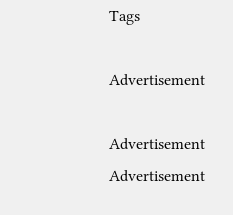Tags

Advertisement

Advertisement
Advertisement